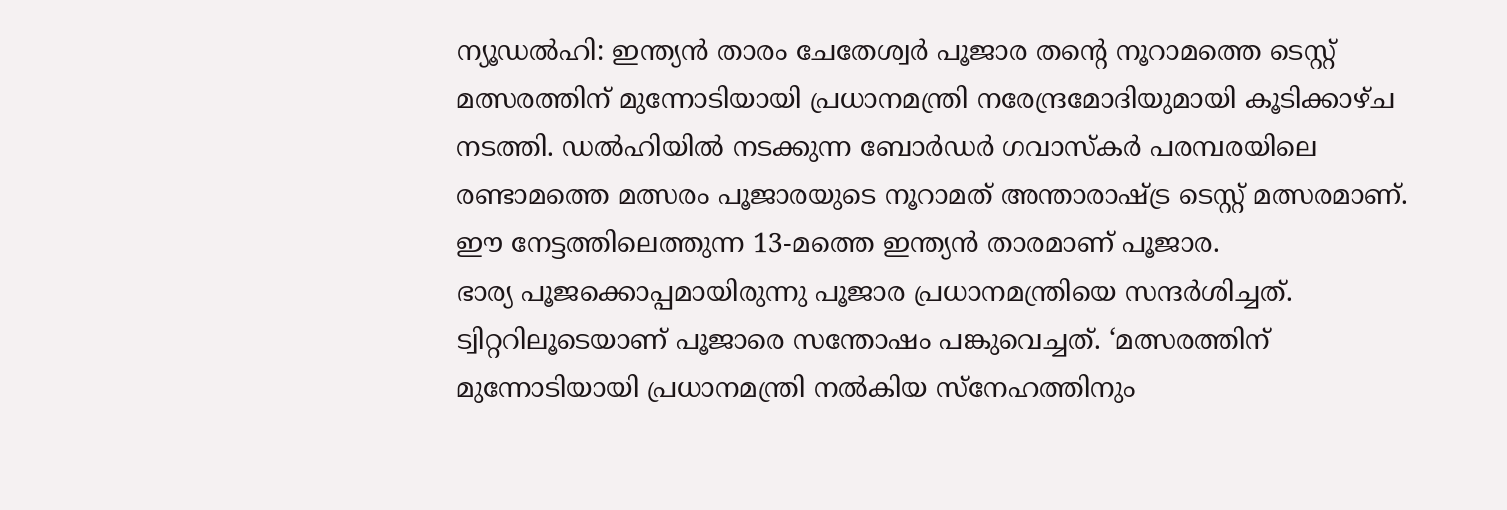ന്യൂഡൽഹി: ഇന്ത്യൻ താരം ചേതേശ്വർ പൂജാര തന്റെ നൂറാമത്തെ ടെസ്റ്റ് മത്സരത്തിന് മുന്നോടിയായി പ്രധാനമന്ത്രി നരേന്ദ്രമോദിയുമായി കൂടിക്കാഴ്ച നടത്തി. ഡൽഹിയിൽ നടക്കുന്ന ബോർഡർ ഗവാസ്കർ പരമ്പരയിലെ രണ്ടാമത്തെ മത്സരം പൂജാരയുടെ നൂറാമത് അന്താരാഷ്ട്ര ടെസ്റ്റ് മത്സരമാണ്. ഈ നേട്ടത്തിലെത്തുന്ന 13-മത്തെ ഇന്ത്യൻ താരമാണ് പൂജാര.
ഭാര്യ പൂജക്കൊപ്പമായിരുന്നു പൂജാര പ്രധാനമന്ത്രിയെ സന്ദർശിച്ചത്. ട്വിറ്ററിലൂടെയാണ് പൂജാരെ സന്തോഷം പങ്കുവെച്ചത്. ‘മത്സരത്തിന് മുന്നോടിയായി പ്രധാനമന്ത്രി നൽകിയ സ്നേഹത്തിനും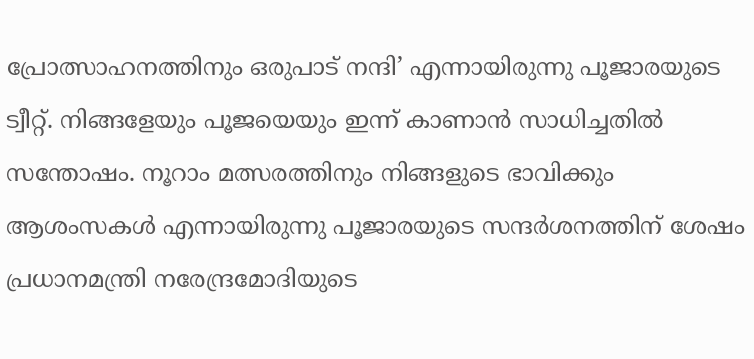പ്രോത്സാഹനത്തിനും ഒരുപാട് നന്ദി’ എന്നായിരുന്നു പൂജാരയുടെ ട്വീറ്റ്. നിങ്ങളേയും പൂജയെയും ഇന്ന് കാണാൻ സാധിച്ചതിൽ സന്തോഷം. നൂറാം മത്സരത്തിനും നിങ്ങളുടെ ഭാവിക്കും ആശംസകൾ എന്നായിരുന്നു പൂജാരയുടെ സന്ദർശനത്തിന് ശേഷം പ്രധാനമന്ത്രി നരേന്ദ്രമോദിയുടെ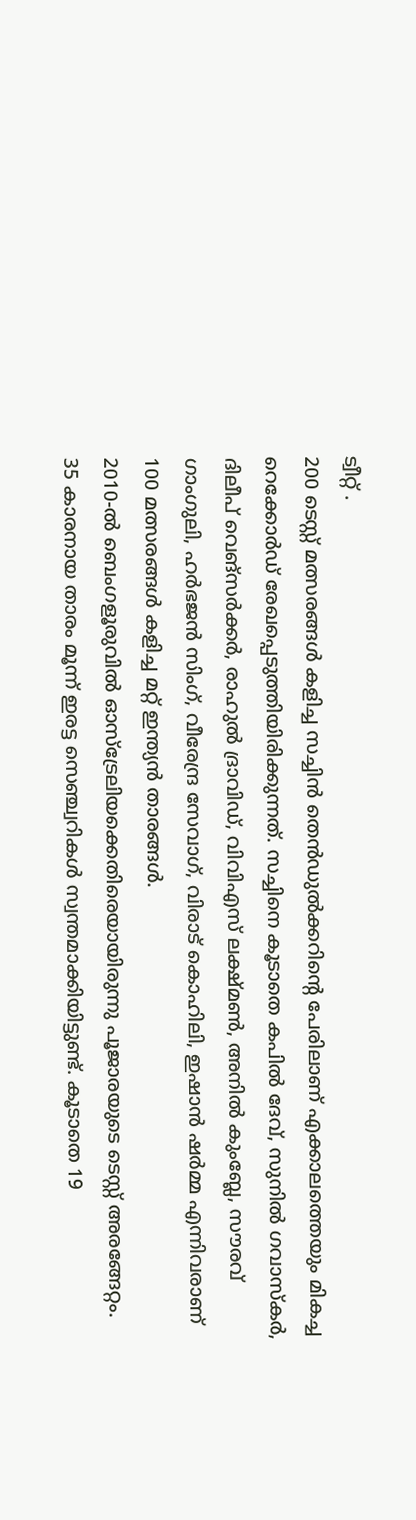ട്വീറ്റ് .
200 ടെസ്റ്റ് മത്സരങ്ങൾ കളിച്ച സച്ചിൻ തെൻഡുൽക്കറിന്റെ പേരിലാണ് എക്കാലത്തെയും മികച്ച റെക്കോർഡ് രേഖപ്പെടുത്തിയിരിക്കുന്നത്. സച്ചിനെ കൂടാതെ കപിൽ ദേവ്, സുനിൽ ഗവാസ്കർ, ദിലീപ് വെങ്സർക്കർ, രാഹുൽ ദ്രാവിഡ്, വിവിഎസ് ലക്ഷ്മൺ, അനിൽ കുംബ്ലേ, സൗരവ് ഗാംഗുലി, ഹർഭജൻ സിംഗ്, വീരേന്ദ്ര സേവാഗ്, വിരാട് കൊഹിലി, ഇഷാൻ ഷർമ്മ എന്നിവരാണ് 100 മത്സരങ്ങൾ കളിച്ച മറ്റ് ഇന്ത്യൻ താരങ്ങൾ.
2010-ൽ ബെംഗളൂരുവിൽ ഓസ്ട്രേലിയക്കെതിരെയായിരുന്നു പൂജാരയുടെ ടെസ്റ്റ് അരങ്ങേറ്റം. 35 കാരനായ താരം മൂന്ന് ഇരട്ട സെഞ്ച്വറികൾ സ്വന്തമാക്കിയിട്ടുണ്ട്. കൂടാതെ 19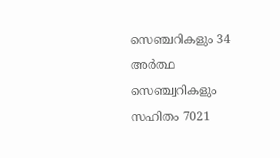സെഞ്ചറികളും 34 അർത്ഥ സെഞ്ച്വറികളും സഹിതം 7021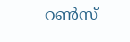റൺസ്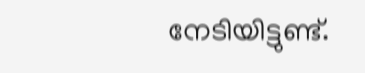നേടിയിട്ടുണ്ട്.